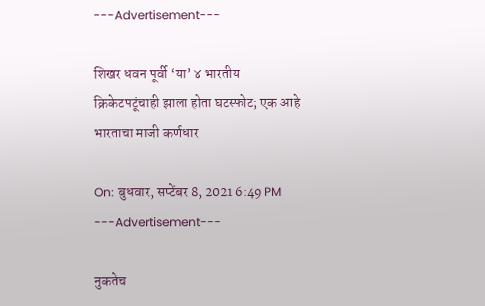---Advertisement---

शिखर धवन पूर्वी ‘या’ ४ भारतीय क्रिकेटपटूंचाही झाला होता घटस्फोट; एक आहे भारताचा माजी कर्णधार

On: बुधवार, सप्टेंबर 8, 2021 6:49 PM
---Advertisement---

नुकतेच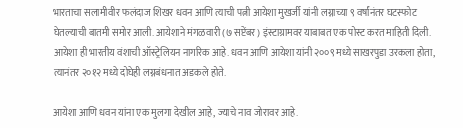भारताचा सलामीवीर फलंदाज शिखर धवन आणि त्याची पत्नी आयेशा मुखर्जी यांनी लग्नाच्या ९ वर्षांनंतर घटस्फोट घेतल्याची बातमी समोर आली. आयेशाने मंगळवारी (७ सप्टेंबर) इंस्टाग्रामवर याबाबत एक पोस्ट करत माहिती दिली. आयेशा ही भारतीय वंशाची ऑस्ट्रेलियन नागरिक आहे. धवन आणि आयेशा यांनी २००९ मध्ये साखरपुडा उरकला होता, त्यानंतर २०१२ मध्ये दोघेही लग्नबंधनात अडकले होते.

आयेशा आणि धवन यांना एक मुलगा देखील आहे, ज्याचे नाव जोरावर आहे.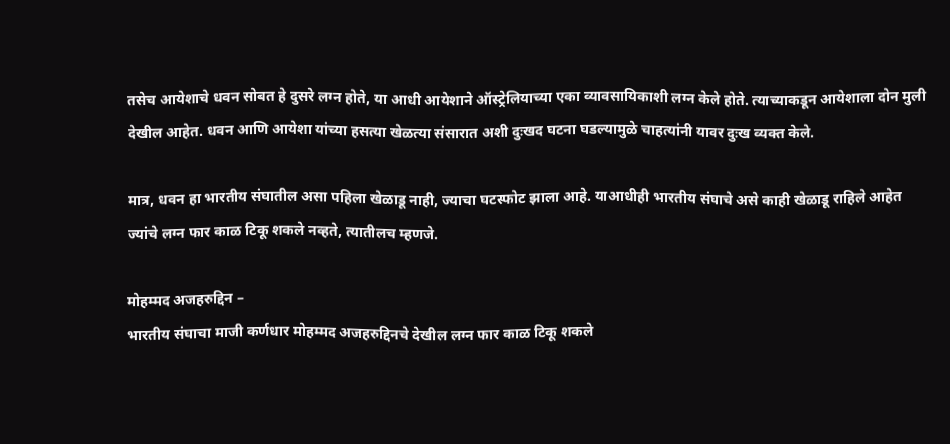तसेच आयेशाचे धवन सोबत हे दुसरे लग्न होते, या आधी आयेशाने ऑस्ट्रेलियाच्या एका व्यावसायिकाशी लग्न केले होते. त्याच्याकडून आयेशाला दोन मुली देखील आहेत. धवन आणि आयेशा यांच्या हसत्या खेळत्या संसारात अशी दुःखद घटना घडल्यामुळे चाहत्यांनी यावर दुःख व्यक्त केले.

मात्र, धवन हा भारतीय संघातील असा पहिला खेळाडू नाही, ज्याचा घटस्फोट झाला आहे. याआधीही भारतीय संघाचे असे काही खेळाडू राहिले आहेत ज्यांचे लग्न फार काळ टिकू शकले नव्हते, त्यातीलच म्हणजे.

मोहम्मद अजहरुद्दिन –
भारतीय संघाचा माजी कर्णधार मोहम्मद अजहरुद्दिनचे देखील लग्न फार काळ टिकू शकले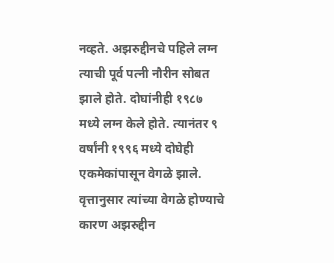नव्हते. अझरुद्दीनचे पहिले लग्न त्याची पूर्व पत्नी नौरीन सोबत झाले होते. दोघांनीही १९८७ मध्ये लग्न केले होते. त्यानंतर ९ वर्षांनी १९९६ मध्ये दोघेही एकमेकांपासून वेगळे झाले. वृत्तानुसार त्यांच्या वेगळे होण्याचे कारण अझरुद्दीन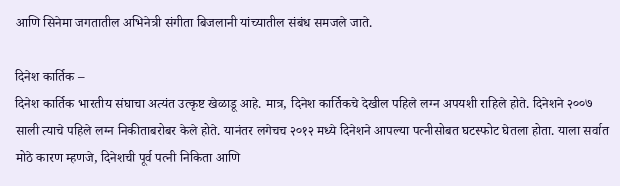आणि सिनेमा जगतातील अभिनेत्री संगीता बिजलानी यांच्यातील संबंध समजले जाते.

दिनेश कार्तिक –
दिनेश कार्तिक भारतीय संघाचा अत्यंत उत्कृष्ट खेळाडू आहे. मात्र, दिनेश कार्तिकचे देखील पहिले लग्न अपयशी राहिले होते. दिनेशने २००७ साली त्याचे पहिले लग्न निकीताबरोबर केले होते. यानंतर लगेचच २०१२ मध्ये दिनेशने आपल्या पत्नीसोबत घटस्फोट घेतला होता. याला सर्वात मोठे कारण म्हणजे, दिनेशची पूर्व पत्नी निकिता आणि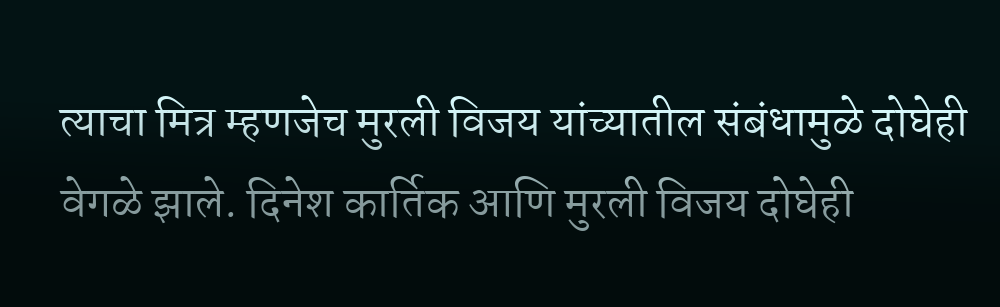त्याचा मित्र म्हणजेच मुरली विजय यांच्यातील संबंधामुळे दोघेही वेगळे झाले. दिनेश कार्तिक आणि मुरली विजय दोघेही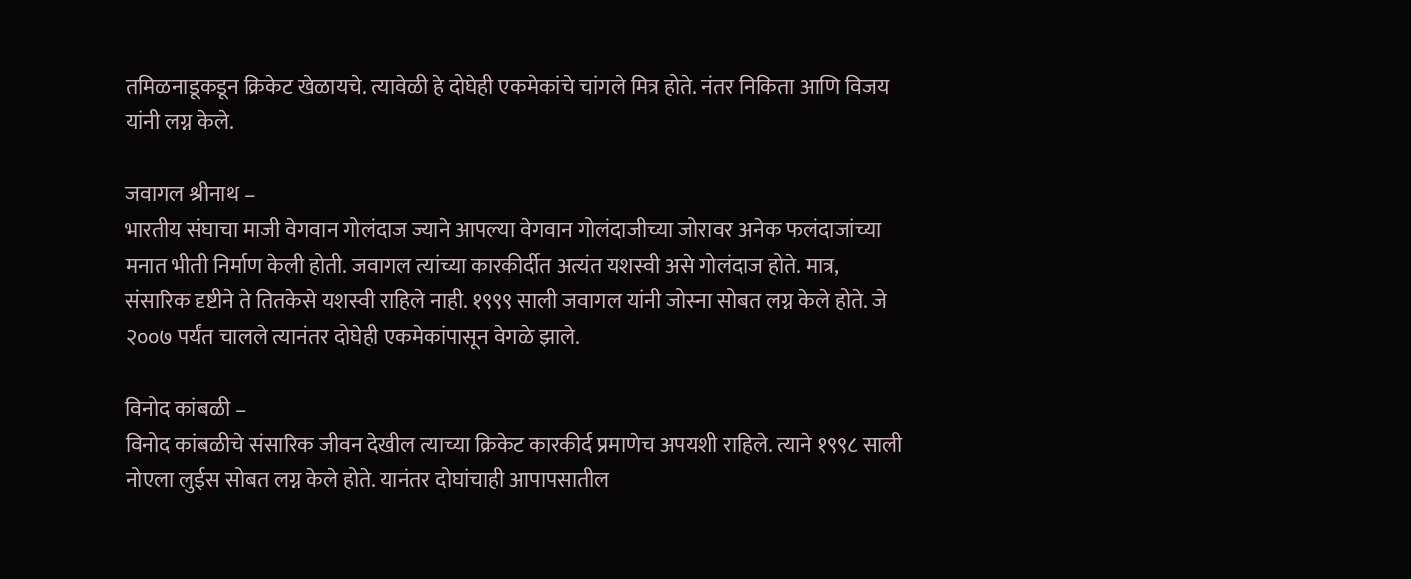तमिळनाडूकडून क्रिकेट खेळायचे. त्यावेळी हे दोघेही एकमेकांचे चांगले मित्र होते. नंतर निकिता आणि विजय यांनी लग्न केले.

जवागल श्रीनाथ –
भारतीय संघाचा माजी वेगवान गोलंदाज ज्याने आपल्या वेगवान गोलंदाजीच्या जोरावर अनेक फलंदाजांच्या मनात भीती निर्माण केली होती. जवागल त्यांच्या कारकीर्दीत अत्यंत यशस्वी असे गोलंदाज होते. मात्र, संसारिक दृष्टीने ते तितकेसे यशस्वी राहिले नाही. १९९९ साली जवागल यांनी जोस्ना सोबत लग्न केले होते. जे २००७ पर्यंत चालले त्यानंतर दोघेही एकमेकांपासून वेगळे झाले.

विनोद कांबळी –
विनोद कांबळीचे संसारिक जीवन देखील त्याच्या क्रिकेट कारकीर्द प्रमाणेच अपयशी राहिले. त्याने १९९८ साली नोएला लुईस सोबत लग्न केले होते. यानंतर दोघांचाही आपापसातील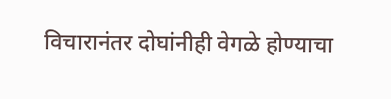विचारानंतर दोघांनीही वेगळे होण्याचा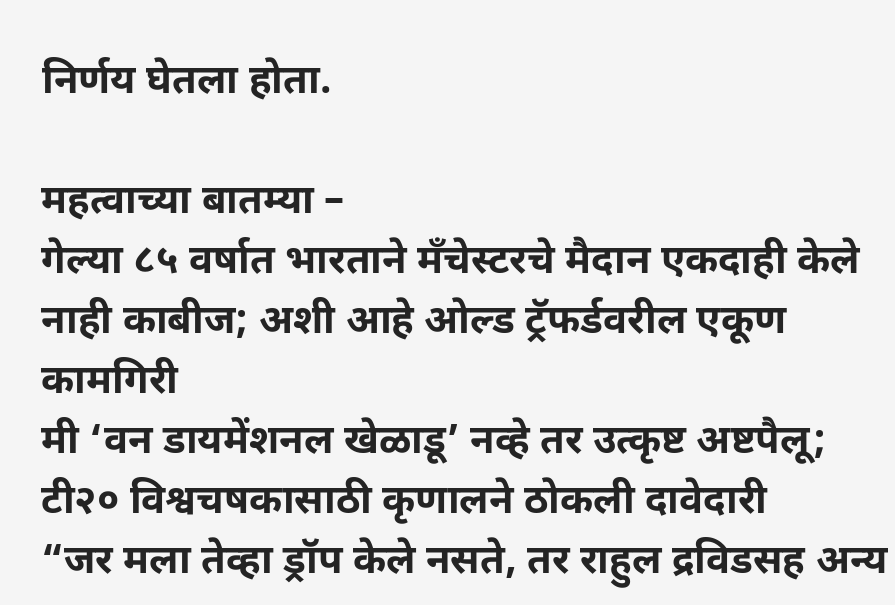निर्णय घेतला होता.

महत्वाच्या बातम्या –
गेल्या ८५ वर्षात भारताने मँचेस्टरचे मैदान एकदाही केले नाही काबीज; अशी आहे ओल्ड ट्रॅफर्डवरील एकूण कामगिरी
मी ‘वन डायमेंशनल खेळाडू’ नव्हे तर उत्कृष्ट अष्टपैलू; टी२० विश्वचषकासाठी कृणालने ठोकली दावेदारी
“जर मला तेव्हा ड्रॉप केले नसते, तर राहुल द्रविडसह अन्य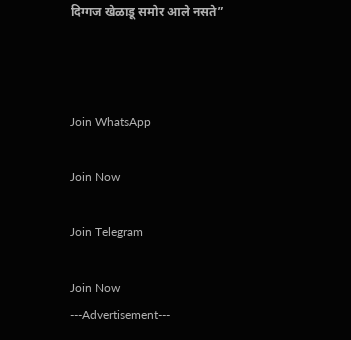दिग्गज खेळाडू समोर आले नसते”



Join WhatsApp

Join Now

Join Telegram

Join Now
---Advertisement---